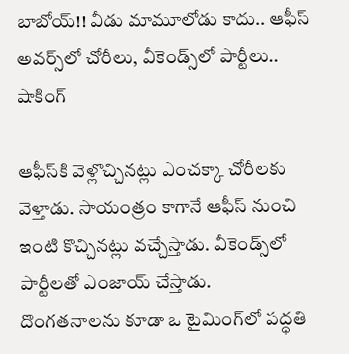బాబోయ్!! వీడు మామూలోడు కాదు.. ఆఫీస్ అవర్స్‌లో చోరీలు, వీకెండ్స్‌లో పార్టీలు.. షాకింగ్

ఆఫీస్‌కి వెళ్లొచ్చినట్లు ఎంచక్కా చోరీలకు వెళ్తాడు. సాయంత్రం కాగానే ఆఫీస్‌ నుంచి ఇంటి కొచ్చినట్లు వచ్చేస్తాడు. వీకెండ్స్‌లో పార్టీలతో ఎంజాయ్ చేస్తాడు. దొంగతనాలను కూడా ఒ టైమింగ్‌లో పద్ధతి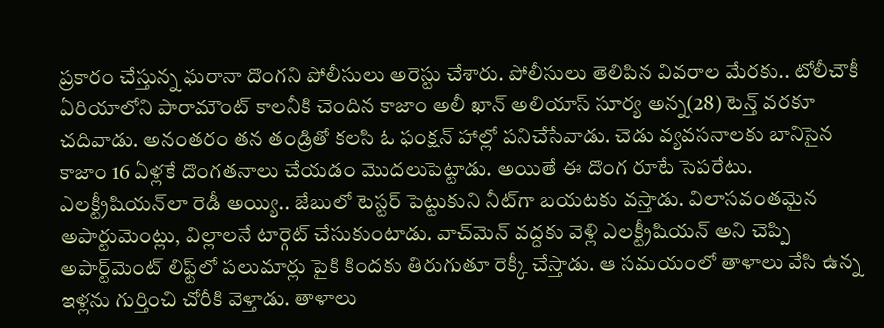ప్రకారం చేస్తున్న ఘరానా దొంగని పోలీసులు అరెస్టు చేశారు. పోలీసులు తెలిపిన వివరాల మేరకు.. టోలీచౌకీ ఏరియాలోని పారామౌంట్ కాలనీకి చెందిన కాజాం అలీ ఖాన్ అలియాస్ సూర్య అన్న(28) టెన్త్ వరకూ చదివాడు. అనంతరం తన తండ్రితో కలసి ఓ ఫంక్షన్ హాల్లో పనిచేసేవాడు. చెడు వ్యవసనాలకు బానిసైన కాజాం 16 ఏళ్లకే దొంగతనాలు చేయడం మొదలుపెట్టాడు. అయితే ఈ దొంగ రూటే సెపరేటు. ఎలక్ట్రీషియన్‌లా రెడీ అయ్యి.. జేబులో టెస్టర్ పెట్టుకుని నీట్‌గా బయటకు వస్తాడు. విలాసవంతమైన అపార్టుమెంట్లు, విల్లాలనే టార్గెట్ చేసుకుంటాడు. వాచ్‌మెన్ వద్దకు వెళ్లి ఎలక్ట్రీషియన్‌ అని చెప్పి అపార్ట్‌మెంట్ లిఫ్ట్‌లో పలుమార్లు పైకి కిందకు తిరుగుతూ రెక్కీ చేస్తాడు. ఆ సమయంలో తాళాలు వేసి ఉన్న ఇళ్లను గుర్తించి చోరీకి వెళ్తాడు. తాళాలు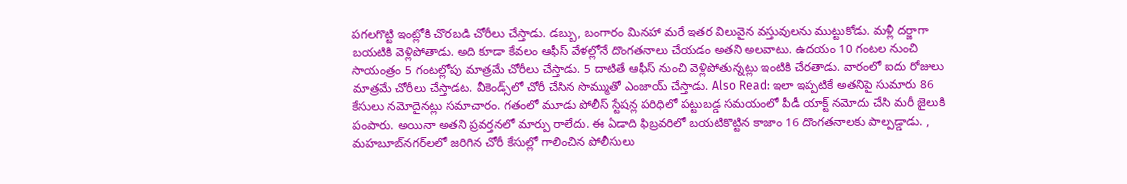పగలగొట్టి ఇంట్లోకి చొరబడి చోరీలు చేస్తాడు. డబ్బు, బంగారం మినహా మరే ఇతర విలువైన వస్తువులను ముట్టుకోడు. మళ్లీ దర్జాగా బయటికి వెళ్లిపోతాడు. అది కూడా కేవలం ఆఫీస్ వేళల్లోనే దొంగతనాలు చేయడం అతని అలవాటు. ఉదయం 10 గంటల నుంచి సాయంత్రం 5 గంటల్లోపు మాత్రమే చోరీలు చేస్తాడు. 5 దాటితే ఆఫీస్ నుంచి వెళ్లిపోతున్నట్లు ఇంటికి చేరతాడు. వారంలో ఐదు రోజులు మాత్రమే చోరీలు చేస్తాడట. వీకెండ్స్‌లో చోరీ చేసిన సొమ్ముతో ఎంజాయ్ చేస్తాడు. Also Read: ఇలా ఇప్పటికే అతనిపై సుమారు 86 కేసులు నమోదైనట్లు సమాచారం. గతంలో మూడు పోలీస్ స్టేషన్ల పరిధిలో పట్టుబడ్డ సమయంలో పీడీ యాక్ట్ నమోదు చేసి మరీ జైలుకి పంపారు. అయినా అతని ప్రవర్తనలో మార్పు రాలేదు. ఈ ఏడాది ఫిబ్రవరిలో బయటికొట్టిన కాజాం 16 దొంగతనాలకు పాల్పడ్డాడు. , మహబూబ్‌నగర్‌లలో జరిగిన చోరీ కేసుల్లో గాలించిన పోలీసులు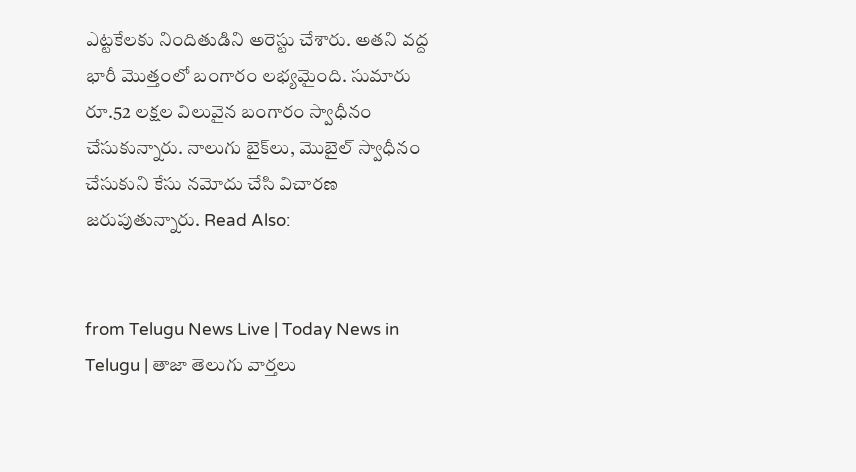ఎట్టకేలకు నిందితుడిని అరెస్టు చేశారు. అతని వద్ద భారీ మొత్తంలో బంగారం లభ్యమైంది. సుమారు రూ.52 లక్షల విలువైన బంగారం స్వాధీనం చేసుకున్నారు. నాలుగు బైక్‌లు, మొబైల్ స్వాధీనం చేసుకుని కేసు నమోదు చేసి విచారణ జరుపుతున్నారు. Read Also:


from Telugu News Live | Today News in Telugu | తాజా తెలుగు వార్తలు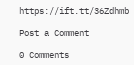https://ift.tt/36Zdhmb

Post a Comment

0 Comments